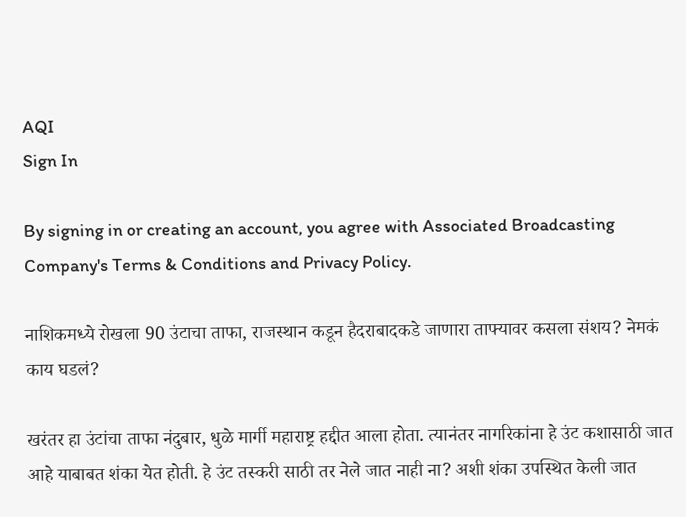AQI
Sign In

By signing in or creating an account, you agree with Associated Broadcasting Company's Terms & Conditions and Privacy Policy.

नाशिकमध्ये रोखला 90 उंटाचा ताफा, राजस्थान कडून हैदराबादकडे जाणारा ताफ्यावर कसला संशय? नेमकं काय घडलं?

खरंतर हा उंटांचा ताफा नंदुबार, धुळे मार्गी महाराष्ट्र हद्दीत आला होता. त्यानंतर नागरिकांना हे उंट कशासाठी जात आहे याबाबत शंका येत होती. हे उंट तस्करी साठी तर नेले जात नाही ना? अशी शंका उपस्थित केली जात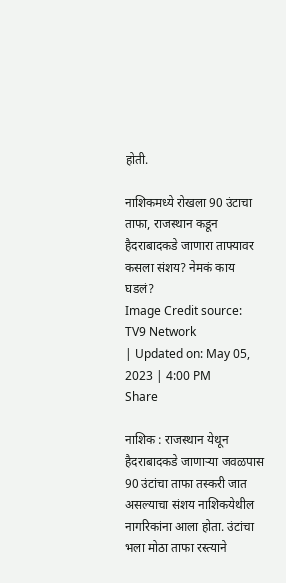होती.

नाशिकमध्ये रोखला 90 उंटाचा ताफा, राजस्थान कडून हैदराबादकडे जाणारा ताफ्यावर कसला संशय? नेमकं काय घडलं?
Image Credit source: TV9 Network
| Updated on: May 05, 2023 | 4:00 PM
Share

नाशिक : राजस्थान येथून हैदराबादकडे जाणाऱ्या जवळपास 90 उंटांचा ताफा तस्करी जात असल्याचा संशय नाशिकयेथील नागरिकांना आला होता. उंटांचा भला मोठा ताफा रस्त्याने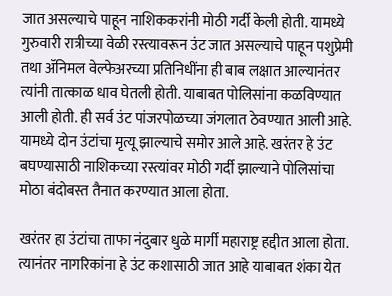जात असल्याचे पाहून नाशिककरांनी मोठी गर्दी केली होती. यामध्ये गुरुवारी रात्रीच्या वेळी रस्त्यावरून उंट जात असल्याचे पाहून पशुप्रेमी तथा ॲनिमल वेल्फेअरच्या प्रतिनिधींना ही बाब लक्षात आल्यानंतर त्यांनी तात्काळ धाव घेतली होती. याबाबत पोलिसांना कळविण्यात आली होती. ही सर्व उंट पांजरपोळच्या जंगलात ठेवण्यात आली आहे. यामध्ये दोन उंटांचा मृत्यू झाल्याचे समोर आले आहे. खरंतर हे उंट बघण्यासाठी नाशिकच्या रस्त्यांवर मोठी गर्दी झाल्याने पोलिसांचा मोठा बंदोबस्त तैनात करण्यात आला होता.

खरंतर हा उंटांचा ताफा नंदुबार धुळे मार्गी महाराष्ट्र हद्दीत आला होता. त्यानंतर नागरिकांना हे उंट कशासाठी जात आहे याबाबत शंका येत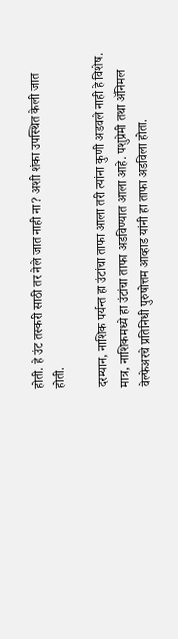होती. हे उंट तस्करी साठी तर नेले जात नाही ना? अशी शंका उपस्थित केली जात होती.

दरम्यान, नाशिक पर्यन्त हा उंटांचा ताफा आला तरी त्यांना कुणी अडवले नाही हे विशेष. मात्र, नाशिकमध्ये हा उंटांचा ताफा अडविण्यात आला आहे. पशुप्रेमी तथा ॲनिमल वेल्फेअरचे प्रतिनिधी पुरुषोत्तम आव्हाड यांनी हा ताफा अडविला होता.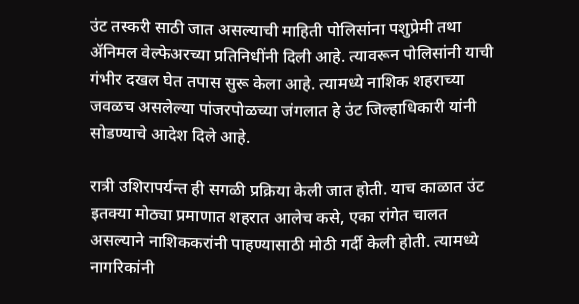उंट तस्करी साठी जात असल्याची माहिती पोलिसांना पशुप्रेमी तथा ॲनिमल वेल्फेअरच्या प्रतिनिधींनी दिली आहे. त्यावरून पोलिसांनी याची गंभीर दखल घेत तपास सुरू केला आहे. त्यामध्ये नाशिक शहराच्या जवळच असलेल्या पांजरपोळच्या जंगलात हे उंट जिल्हाधिकारी यांनी सोडण्याचे आदेश दिले आहे.

रात्री उशिरापर्यन्त ही सगळी प्रक्रिया केली जात होती. याच काळात उंट इतक्या मोठ्या प्रमाणात शहरात आलेच कसे, एका रांगेत चालत असल्याने नाशिककरांनी पाहण्यासाठी मोठी गर्दी केली होती. त्यामध्ये नागरिकांनी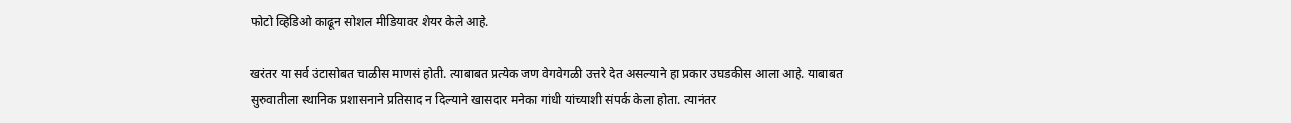फोटो व्हिडिओ काढून सोशल मीडियावर शेयर केले आहे.

खरंतर या सर्व उंटासोबत चाळीस माणसं होती. त्याबाबत प्रत्येक जण वेगवेगळी उत्तरे देत असल्याने हा प्रकार उघडकीस आला आहे. याबाबत सुरुवातीला स्थानिक प्रशासनाने प्रतिसाद न दिल्याने खासदार मनेका गांधी यांच्याशी संपर्क केला होता. त्यानंतर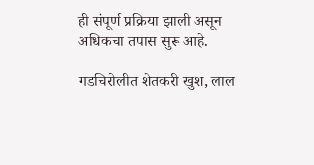ही संपूर्ण प्रक्रिया झाली असून अधिकचा तपास सुरू आहे.

गडचिरोलीत शेतकरी खुश, लाल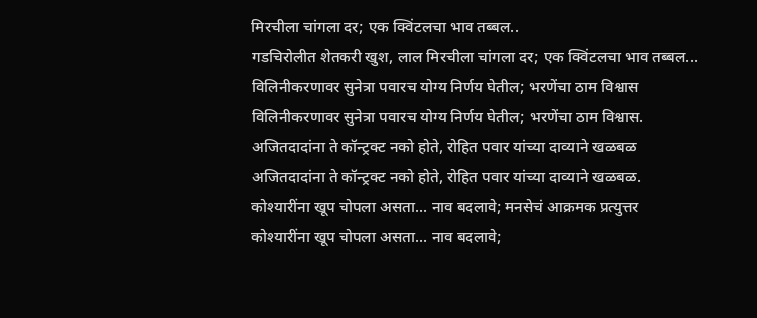मिरचीला चांगला दर; एक क्विंटलचा भाव तब्बल..
गडचिरोलीत शेतकरी खुश, लाल मिरचीला चांगला दर; एक क्विंटलचा भाव तब्बल...
विलिनीकरणावर सुनेत्रा पवारच योग्य निर्णय घेतील; भरणेंचा ठाम विश्वास
विलिनीकरणावर सुनेत्रा पवारच योग्य निर्णय घेतील; भरणेंचा ठाम विश्वास.
अजितदादांना ते कॉन्ट्रक्ट नको होते, रोहित पवार यांच्या दाव्याने खळबळ
अजितदादांना ते कॉन्ट्रक्ट नको होते, रोहित पवार यांच्या दाव्याने खळबळ.
कोश्यारींना खूप चोपला असता... नाव बदलावे; मनसेचं आक्रमक प्रत्युत्तर
कोश्यारींना खूप चोपला असता... नाव बदलावे;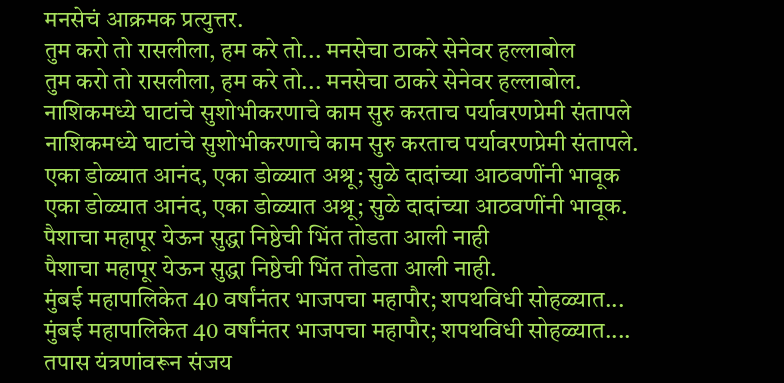मनसेचं आक्रमक प्रत्युत्तर.
तुम करो तो रासलीला, हम करे तो... मनसेचा ठाकरे सेनेवर हल्लाबोल
तुम करो तो रासलीला, हम करे तो... मनसेचा ठाकरे सेनेवर हल्लाबोल.
नाशिकमध्ये घाटांचे सुशोभीकरणाचे काम सुरु करताच पर्यावरणप्रेमी संतापले
नाशिकमध्ये घाटांचे सुशोभीकरणाचे काम सुरु करताच पर्यावरणप्रेमी संतापले.
एका डोळ्यात आनंद, एका डोळ्यात अश्रू; सुळे दादांच्या आठवणींनी भावूक
एका डोळ्यात आनंद, एका डोळ्यात अश्रू; सुळे दादांच्या आठवणींनी भावूक.
पैशाचा महापूर येऊन सुद्धा निष्ठेची भिंत तोडता आली नाही
पैशाचा महापूर येऊन सुद्धा निष्ठेची भिंत तोडता आली नाही.
मुंबई महापालिकेत 40 वर्षांनंतर भाजपचा महापौर; शपथविधी सोहळ्यात...
मुंबई महापालिकेत 40 वर्षांनंतर भाजपचा महापौर; शपथविधी सोहळ्यात....
तपास यंत्रणांवरून संजय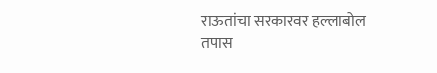राऊतांचा सरकारवर हल्लाबोल
तपास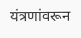यंत्रणांवरून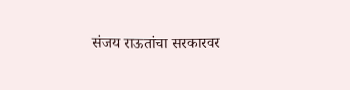संजय राऊतांचा सरकारवर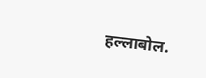हल्लाबोल.